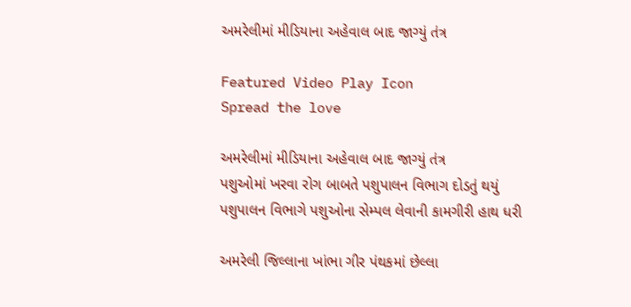અમરેલીમાં મીડિયાના અહેવાલ બાદ જાગ્યું તંત્ર

Featured Video Play Icon
Spread the love

અમરેલીમાં મીડિયાના અહેવાલ બાદ જાગ્યું તંત્ર
પશુઓમાં ખરવા રોગ બાબતે પશુપાલન વિભાગ દોડતું થયું
પશુપાલન વિભાગે પશુઓના સેમ્પલ લેવાની કામગીરી હાથ ધરી

અમરેલી જિલ્લાના ખાંભા ગીર પંથકમાં છેલ્લા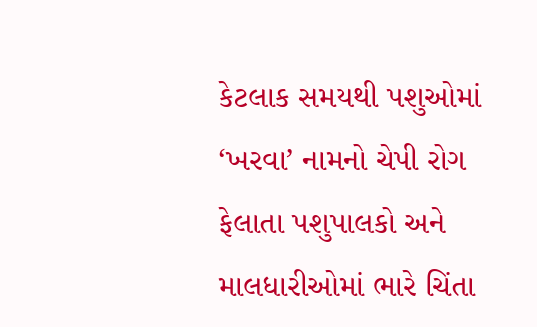કેટલાક સમયથી પશુઓમાં ‘ખરવા’ નામનો ચેપી રોગ ફેલાતા પશુપાલકો અને માલધારીઓમાં ભારે ચિંતા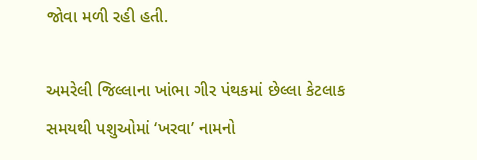જોવા મળી રહી હતી.

અમરેલી જિલ્લાના ખાંભા ગીર પંથકમાં છેલ્લા કેટલાક સમયથી પશુઓમાં ‘ખરવા’ નામનો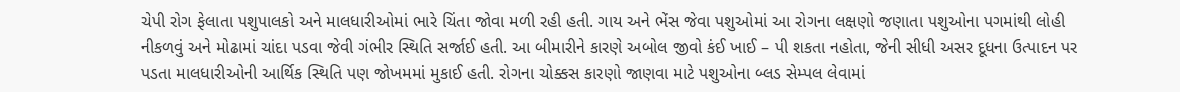ચેપી રોગ ફેલાતા પશુપાલકો અને માલધારીઓમાં ભારે ચિંતા જોવા મળી રહી હતી. ગાય અને ભેંસ જેવા પશુઓમાં આ રોગના લક્ષણો જણાતા પશુઓના પગમાંથી લોહી નીકળવું અને મોઢામાં ચાંદા પડવા જેવી ગંભીર સ્થિતિ સર્જાઈ હતી. આ બીમારીને કારણે અબોલ જીવો કંઈ ખાઈ – પી શકતા નહોતા, જેની સીધી અસર દૂધના ઉત્પાદન પર પડતા માલધારીઓની આર્થિક સ્થિતિ પણ જોખમમાં મુકાઈ હતી. રોગના ચોક્કસ કારણો જાણવા માટે પશુઓના બ્લડ સેમ્પલ લેવામાં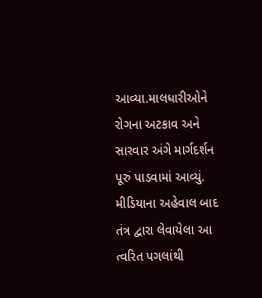આવ્યા.માલધારીઓને રોગના અટકાવ અને સારવાર અંગે માર્ગદર્શન પૂરું પાડવામાં આવ્યું. મીડિયાના અહેવાલ બાદ તંત્ર દ્વારા લેવાયેલા આ ત્વરિત પગલાંથી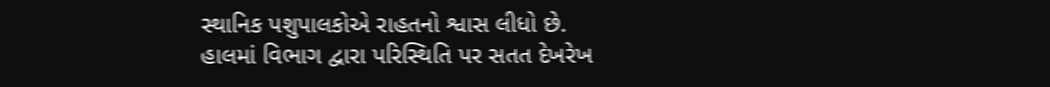સ્થાનિક પશુપાલકોએ રાહતનો શ્વાસ લીધો છે. હાલમાં વિભાગ દ્વારા પરિસ્થિતિ પર સતત દેખરેખ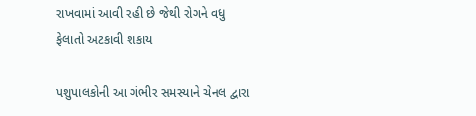રાખવામાં આવી રહી છે જેથી રોગને વધુ ફેલાતો અટકાવી શકાય

પશુપાલકોની આ ગંભીર સમસ્યાને ચેનલ દ્વારા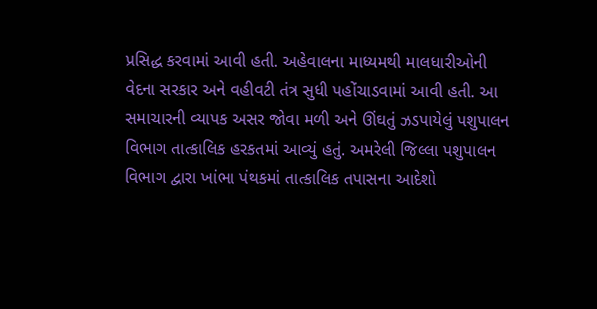પ્રસિદ્ધ કરવામાં આવી હતી. અહેવાલના માધ્યમથી માલધારીઓની વેદના સરકાર અને વહીવટી તંત્ર સુધી પહોંચાડવામાં આવી હતી. આ સમાચારની વ્યાપક અસર જોવા મળી અને ઊંઘતું ઝડપાયેલું પશુપાલન વિભાગ તાત્કાલિક હરકતમાં આવ્યું હતું. અમરેલી જિલ્લા પશુપાલન વિભાગ દ્વારા ખાંભા પંથકમાં તાત્કાલિક તપાસના આદેશો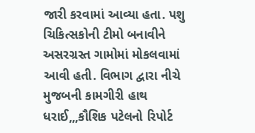જારી કરવામાં આવ્યા હતા. પશુ ચિકિત્સકોની ટીમો બનાવીને અસરગ્રસ્ત ગામોમાં મોકલવામાં આવી હતી. વિભાગ દ્વારા નીચે મુજબની કામગીરી હાથ ધરાઈ,,,કૌશિક પટેલનો રિપોર્ટ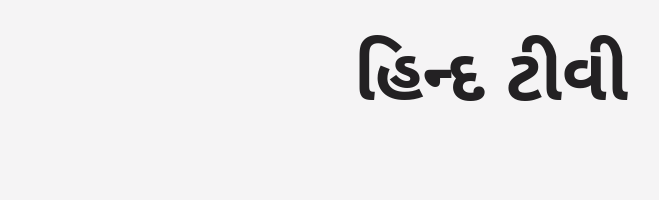હિન્દ ટીવી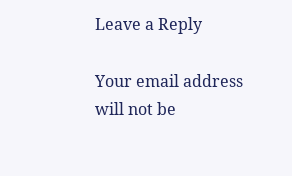Leave a Reply

Your email address will not be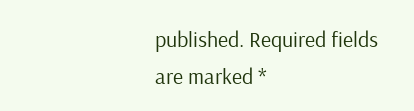published. Required fields are marked *